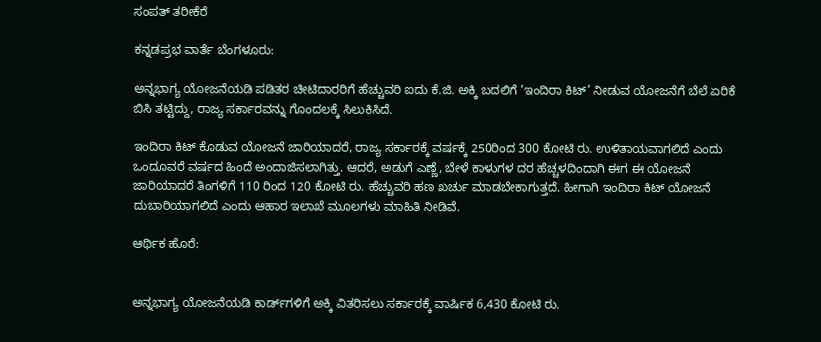ಸಂಪತ್‌ ತರೀಕೆರೆ

ಕನ್ನಡಪ್ರಭ ವಾರ್ತೆ ಬೆಂಗಳೂರು:

ಅನ್ನಭಾಗ್ಯ ಯೋಜನೆಯಡಿ ಪಡಿತರ ಚೀಟಿದಾರರಿಗೆ ಹೆಚ್ಚುವರಿ ಐದು ಕೆ.ಜಿ. ಅಕ್ಕಿ ಬದಲಿಗೆ ‘ಇಂದಿರಾ ಕಿಟ್‌’ ನೀಡುವ ಯೋಜನೆಗೆ ಬೆಲೆ ಏರಿಕೆ ಬಿಸಿ ತಟ್ಟಿದ್ದು, ರಾಜ್ಯ ಸರ್ಕಾರವನ್ನು ಗೊಂದಲಕ್ಕೆ ಸಿಲುಕಿಸಿದೆ.

ಇಂದಿರಾ ಕಿಟ್‌ ಕೊಡುವ ಯೋಜನೆ ಜಾರಿಯಾದರೆ, ರಾಜ್ಯ ಸರ್ಕಾರಕ್ಕೆ ವರ್ಷಕ್ಕೆ 250ರಿಂದ 300 ಕೋಟಿ ರು. ಉಳಿತಾಯವಾಗಲಿದೆ ಎಂದು ಒಂದೂವರೆ ವರ್ಷದ ಹಿಂದೆ ಅಂದಾಜಿಸಲಾಗಿತ್ತು. ಆದರೆ, ಅಡುಗೆ ಎಣ್ಣೆ, ಬೇಳೆ ಕಾಳುಗಳ ದರ ಹೆಚ್ಚಳದಿಂದಾಗಿ ಈಗ ಈ ಯೋಜನೆ ಜಾರಿಯಾದರೆ ತಿಂಗಳಿಗೆ 110 ರಿಂದ 120 ಕೋಟಿ ರು. ಹೆಚ್ಚುವರಿ ಹಣ ಖರ್ಚು ಮಾಡಬೇಕಾಗುತ್ತದೆ. ಹೀಗಾಗಿ ಇಂದಿರಾ ಕಿಟ್‌ ಯೋಜನೆ ದುಬಾರಿಯಾಗಲಿದೆ ಎಂದು ಆಹಾರ ಇಲಾಖೆ ಮೂಲಗಳು ಮಾಹಿತಿ ನೀಡಿವೆ.

ಆರ್ಥಿಕ ಹೊರೆ:


ಅನ್ನಭಾಗ್ಯ ಯೋಜನೆಯಡಿ ಕಾರ್ಡ್‌ಗಳಿಗೆ ಅಕ್ಕಿ ವಿತರಿಸಲು ಸರ್ಕಾರಕ್ಕೆ ವಾರ್ಷಿಕ 6,430 ಕೋಟಿ ರು.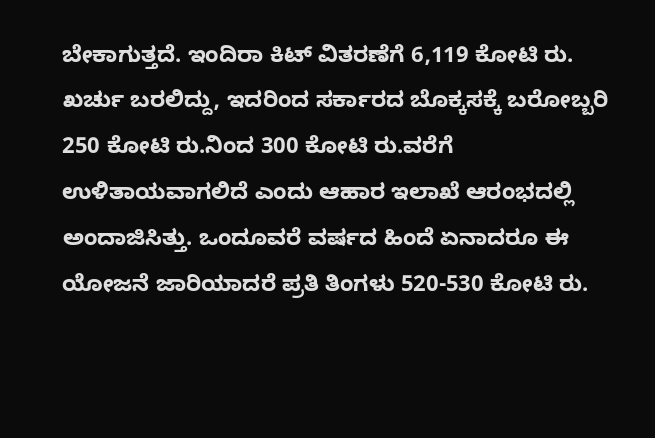ಬೇಕಾಗುತ್ತದೆ. ಇಂದಿರಾ ಕಿಟ್ ವಿತರಣೆಗೆ 6,119 ಕೋಟಿ ರು. ಖರ್ಚು ಬರಲಿದ್ದು, ಇದರಿಂದ ಸರ್ಕಾರದ ಬೊಕ್ಕಸಕ್ಕೆ ಬರೋಬ್ಬರಿ 250 ಕೋಟಿ ರು.ನಿಂದ 300 ಕೋಟಿ ರು.ವರೆಗೆ ಉಳಿತಾಯವಾಗಲಿದೆ ಎಂದು ಆಹಾರ ಇಲಾಖೆ ಆರಂಭದಲ್ಲಿ ಅಂದಾಜಿಸಿತ್ತು. ಒಂದೂವರೆ ವರ್ಷದ ಹಿಂದೆ ಏನಾದರೂ ಈ ಯೋಜನೆ ಜಾರಿಯಾದರೆ ಪ್ರತಿ ತಿಂಗಳು 520-530 ಕೋಟಿ ರು.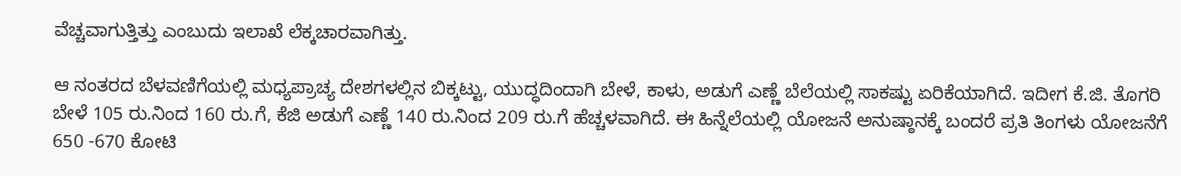ವೆಚ್ಚವಾಗುತ್ತಿತ್ತು ಎಂಬುದು ಇಲಾಖೆ ಲೆಕ್ಕಚಾರವಾಗಿತ್ತು.

ಆ ನಂತರದ ಬೆಳವಣಿಗೆಯಲ್ಲಿ ಮಧ್ಯಪ್ರಾಚ್ಯ ದೇಶಗಳಲ್ಲಿನ ಬಿಕ್ಕಟ್ಟು, ಯುದ್ಧದಿಂದಾಗಿ ಬೇಳೆ, ಕಾಳು, ಅಡುಗೆ ಎಣ್ಣೆ ಬೆಲೆಯಲ್ಲಿ ಸಾಕಷ್ಟು ಏರಿಕೆಯಾಗಿದೆ. ಇದೀಗ ಕೆ.ಜಿ. ತೊಗರಿ ಬೇಳೆ 105 ರು.ನಿಂದ 160 ರು.ಗೆ, ಕೆಜಿ ಅಡುಗೆ ಎಣ್ಣೆ 140 ರು.ನಿಂದ 209 ರು.ಗೆ ಹೆಚ್ಚಳವಾಗಿದೆ. ಈ ಹಿನ್ನೆಲೆಯಲ್ಲಿ ಯೋಜನೆ ಅನುಷ್ಠಾನಕ್ಕೆ ಬಂದರೆ ಪ್ರತಿ ತಿಂಗಳು ಯೋಜನೆಗೆ 650 -670 ಕೋಟಿ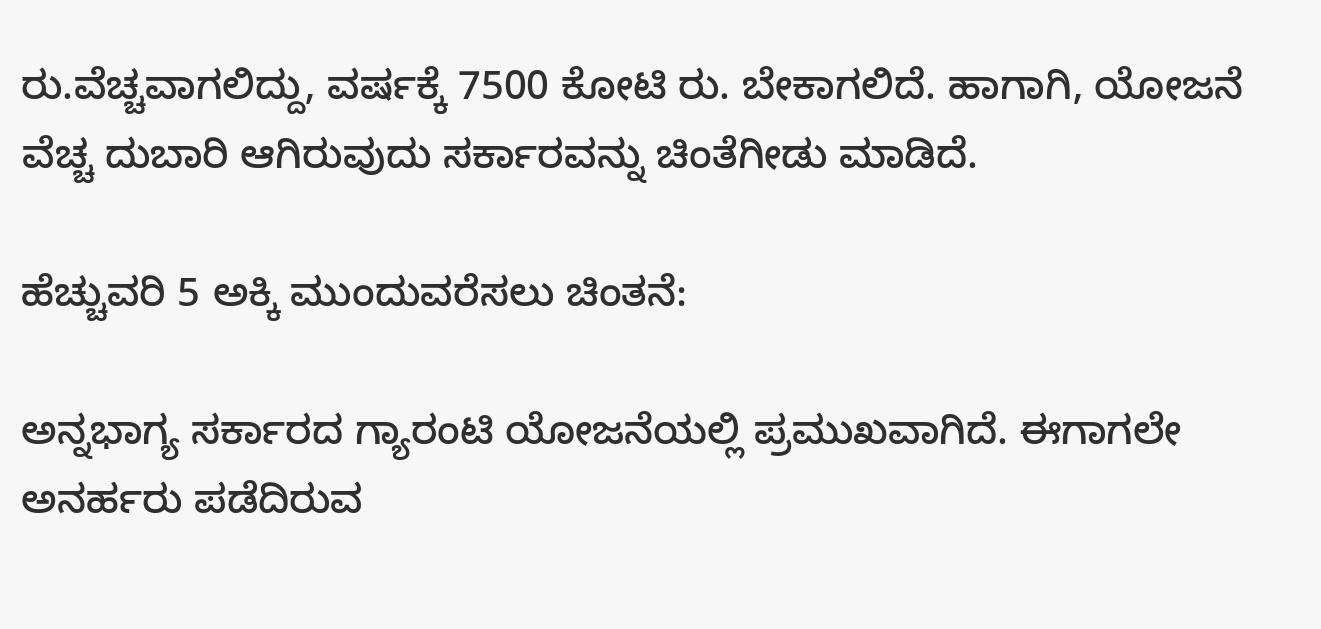ರು.ವೆಚ್ಚವಾಗಲಿದ್ದು, ವರ್ಷಕ್ಕೆ 7500 ಕೋಟಿ ರು. ಬೇಕಾಗಲಿದೆ. ಹಾಗಾಗಿ, ಯೋಜನೆ ವೆಚ್ಚ ದುಬಾರಿ ಆಗಿರುವುದು ಸರ್ಕಾರವನ್ನು ಚಿಂತೆಗೀಡು ಮಾಡಿದೆ.

ಹೆಚ್ಚುವರಿ 5 ಅಕ್ಕಿ ಮುಂದುವರೆಸಲು ಚಿಂತನೆ:

ಅನ್ನಭಾಗ್ಯ ಸರ್ಕಾರದ ಗ್ಯಾರಂಟಿ ಯೋಜನೆಯಲ್ಲಿ ಪ್ರಮುಖವಾಗಿದೆ. ಈಗಾಗಲೇ ಅನರ್ಹರು ಪಡೆದಿರುವ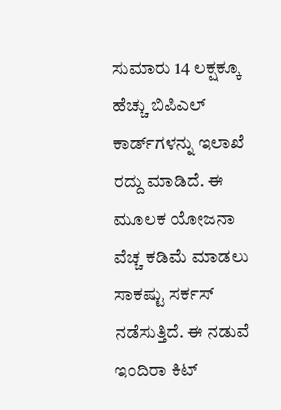ಸುಮಾರು 14 ಲಕ್ಷಕ್ಕೂ ಹೆಚ್ಚು ಬಿಪಿಎಲ್‌ ಕಾರ್ಡ್‌ಗಳನ್ನು ಇಲಾಖೆ ರದ್ದು ಮಾಡಿದೆ. ಈ ಮೂಲಕ ಯೋಜನಾ ವೆಚ್ಚ ಕಡಿಮೆ ಮಾಡಲು ಸಾಕಷ್ಟು ಸರ್ಕಸ್‌ ನಡೆಸುತ್ತಿದೆ. ಈ ನಡುವೆ ಇಂದಿರಾ ಕಿಟ್‌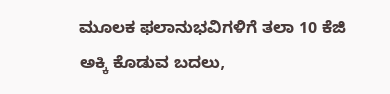ಮೂಲಕ ಫಲಾನುಭವಿಗಳಿಗೆ ತಲಾ 10 ಕೆಜಿ ಅಕ್ಕಿ ಕೊಡುವ ಬದಲು,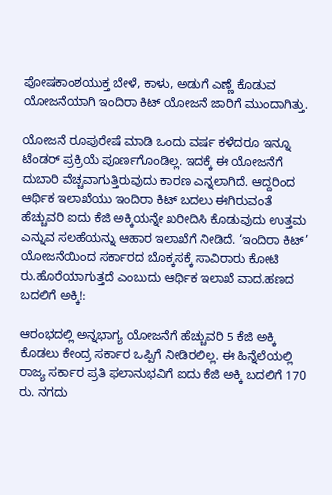ಪೋಷಕಾಂಶಯುಕ್ತ ಬೇಳೆ, ಕಾಳು, ಅಡುಗೆ ಎಣ್ಣೆ ಕೊಡುವ ಯೋಜನೆಯಾಗಿ ಇಂದಿರಾ ಕಿಟ್‌ ಯೋಜನೆ ಜಾರಿಗೆ ಮುಂದಾಗಿತ್ತು.

ಯೋಜನೆ ರೂಪುರೇಷೆ ಮಾಡಿ ಒಂದು ವರ್ಷ ಕಳೆದರೂ ಇನ್ನೂ ಟೆಂಡರ್ ಪ್ರಕ್ರಿಯೆ ಪೂರ್ಣಗೊಂಡಿಲ್ಲ. ಇದಕ್ಕೆ ಈ ಯೋಜನೆಗೆ ದುಬಾರಿ ವೆಚ್ಚವಾಗುತ್ತಿರುವುದು ಕಾರಣ ಎನ್ನಲಾಗಿದೆ. ಆದ್ದರಿಂದ ಆರ್ಥಿಕ ಇಲಾಖೆಯು ಇಂದಿರಾ ಕಿಟ್‌ ಬದಲು ಈಗಿರುವಂತೆ ಹೆಚ್ಚುವರಿ ಐದು ಕೆಜಿ ಅಕ್ಕಿಯನ್ನೇ ಖರೀದಿಸಿ ಕೊಡುವುದು ಉತ್ತಮ ಎನ್ನುವ ಸಲಹೆಯನ್ನು ಆಹಾರ ಇಲಾಖೆಗೆ ನೀಡಿದೆ. ‘ಇಂದಿರಾ ಕಿಟ್’ ಯೋಜನೆಯಿಂದ ಸರ್ಕಾರದ ಬೊಕ್ಕಸಕ್ಕೆ ಸಾವಿರಾರು ಕೋಟಿ ರು.ಹೊರೆಯಾಗುತ್ತದೆ ಎಂಬುದು ಆರ್ಥಿಕ ಇಲಾಖೆ ವಾದ.ಹಣದ ಬದಲಿಗೆ ಅಕ್ಕಿ!:

ಆರಂಭದಲ್ಲಿ ಅನ್ನಭಾಗ್ಯ ಯೋಜನೆಗೆ ಹೆಚ್ಚುವರಿ 5 ಕೆಜಿ ಅಕ್ಕಿ ಕೊಡಲು ಕೇಂದ್ರ ಸರ್ಕಾರ ಒಪ್ಪಿಗೆ ನೀಡಿರಲಿಲ್ಲ. ಈ ಹಿನ್ನೆಲೆಯಲ್ಲಿ ರಾಜ್ಯ ಸರ್ಕಾರ ಪ್ರತಿ ಫಲಾನುಭವಿಗೆ ಐದು ಕೆಜಿ ಅಕ್ಕಿ ಬದಲಿಗೆ 170 ರು. ನಗದು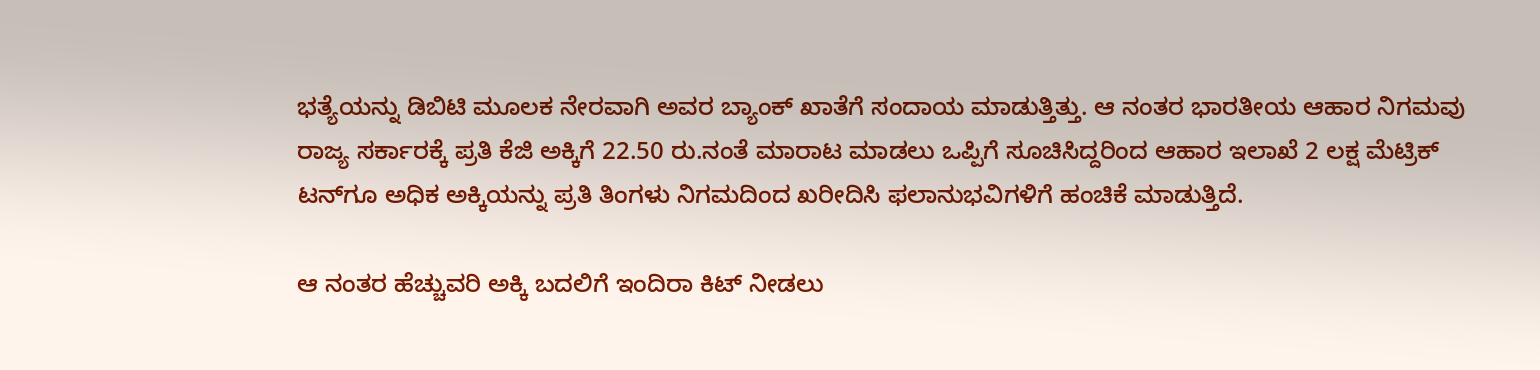ಭತ್ಯೆಯನ್ನು ಡಿಬಿಟಿ ಮೂಲಕ ನೇರವಾಗಿ ಅವರ ಬ್ಯಾಂಕ್‌ ಖಾತೆಗೆ ಸಂದಾಯ ಮಾಡುತ್ತಿತ್ತು. ಆ ನಂತರ ಭಾರತೀಯ ಆಹಾರ ನಿಗಮವು ರಾಜ್ಯ ಸರ್ಕಾರಕ್ಕೆ ಪ್ರತಿ ಕೆಜಿ ಅಕ್ಕಿಗೆ 22.50 ರು.ನಂತೆ ಮಾರಾಟ ಮಾಡಲು ಒಪ್ಪಿಗೆ ಸೂಚಿಸಿದ್ದರಿಂದ ಆಹಾರ ಇಲಾಖೆ 2 ಲಕ್ಷ ಮೆಟ್ರಿಕ್‌ ಟನ್‌ಗೂ ಅಧಿಕ ಅಕ್ಕಿಯನ್ನು ಪ್ರತಿ ತಿಂಗಳು ನಿಗಮದಿಂದ ಖರೀದಿಸಿ ಫಲಾನುಭವಿಗಳಿಗೆ ಹಂಚಿಕೆ ಮಾಡುತ್ತಿದೆ.

ಆ ನಂತರ ಹೆಚ್ಚುವರಿ ಅಕ್ಕಿ ಬದಲಿಗೆ ಇಂದಿರಾ ಕಿಟ್‌ ನೀಡಲು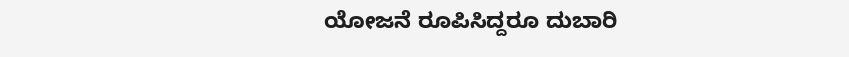ಯೋಜನೆ ರೂಪಿಸಿದ್ದರೂ ದುಬಾರಿ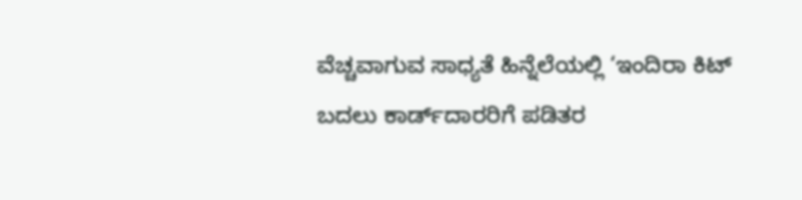ವೆಚ್ಚವಾಗುವ ಸಾಧ್ಯತೆ ಹಿನ್ನೆಲೆಯಲ್ಲಿ ‘ಇಂದಿರಾ ಕಿಟ್ ಬದಲು ಕಾರ್ಡ್‌ದಾರರಿಗೆ ಪಡಿತರ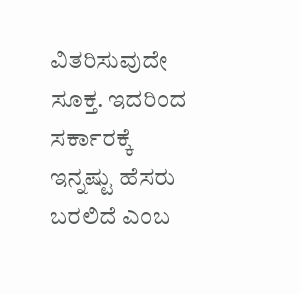ವಿತರಿಸುವುದೇ ಸೂಕ್ತ. ಇದರಿಂದ ಸರ್ಕಾರಕ್ಕೆ ಇನ್ನಷ್ಟು ಹೆಸರು ಬರಲಿದೆ ಎಂಬ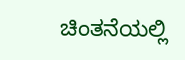ಚಿಂತನೆಯಲ್ಲಿ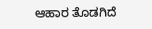ಆಹಾರ ತೊಡಗಿದೆ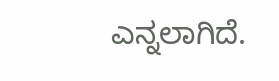ಎನ್ನಲಾಗಿದೆ.